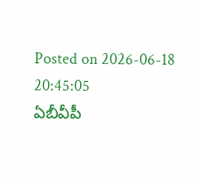Posted on 2026-06-18 20:45:05
ఏబీవీపీ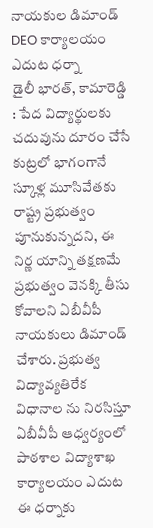నాయకుల డిమాండ్
DEO కార్యాలయం ఎదుట ధర్నా
డైలీ భారత్, కామారెడ్డి : పేద విద్యార్థులకు చదువును దూరం చేసే కుట్రలో భాగంగానే స్కూళ్ల మూసివేతకు రాష్ట్ర ప్రభుత్వం పూనుకున్నదని, ఈ నిర్ణ యాన్ని తక్షణమే ప్రభుత్వం వెనక్కి తీసు కోవాలని ఏబీవీపీ నాయకులు డిమాండ్ చేశారు. ప్రభుత్వ విద్యావ్యతిరేక విధానాల ను నిరసిస్తూ ఏబీవీపీ ఆధ్వర్యంలో పాఠశాల విద్యాశాఖ కార్యాలయం ఎదుట ఈ ధర్నాకు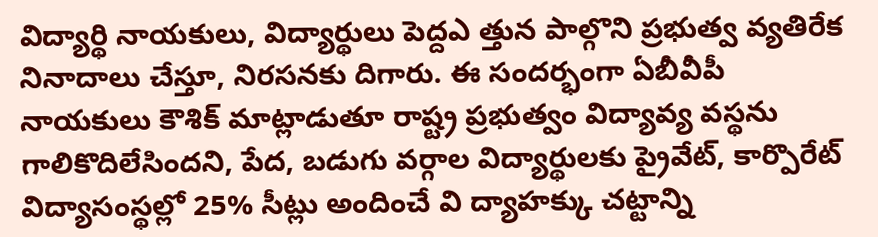విద్యార్థి నాయకులు, విద్యార్థులు పెద్దఎ త్తున పాల్గొని ప్రభుత్వ వ్యతిరేక నినాదాలు చేస్తూ, నిరసనకు దిగారు. ఈ సందర్భంగా ఏబీవీపీ నాయకులు కౌశిక్ మాట్లాడుతూ రాష్ట్ర ప్రభుత్వం విద్యావ్య వస్థను గాలికొదిలేసిందని, పేద, బడుగు వర్గాల విద్యార్థులకు ప్రైవేట్, కార్పొరేట్ విద్యాసంస్థల్లో 25% సీట్లు అందించే వి ద్యాహక్కు చట్టాన్ని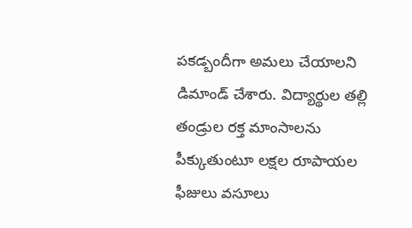పకడ్బందీగా అమలు చేయాలని డిమాండ్ చేశారు. విద్యార్థుల తల్లి తండ్రుల రక్త మాంసాలను పీక్కుతుంటూ లక్షల రూపాయల ఫీజులు వసూలు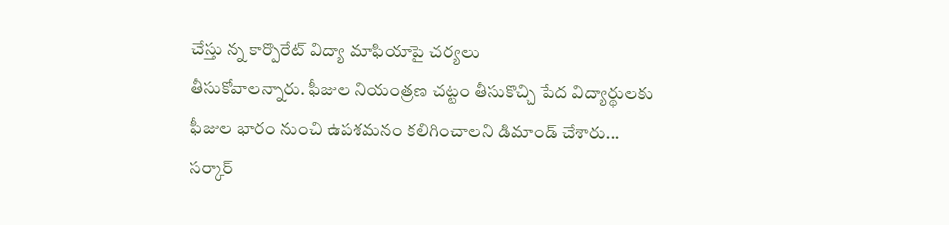చేస్తు న్న కార్పొరేట్ విద్యా మాఫియాపై చర్యలు
తీసుకోవాలన్నారు. ఫీజుల నియంత్రణ చట్టం తీసుకొచ్చి పేద విద్యార్థులకు ఫీజుల భారం నుంచి ఉపశమనం కలిగించాలని డిమాండ్ చేశారు... సర్కార్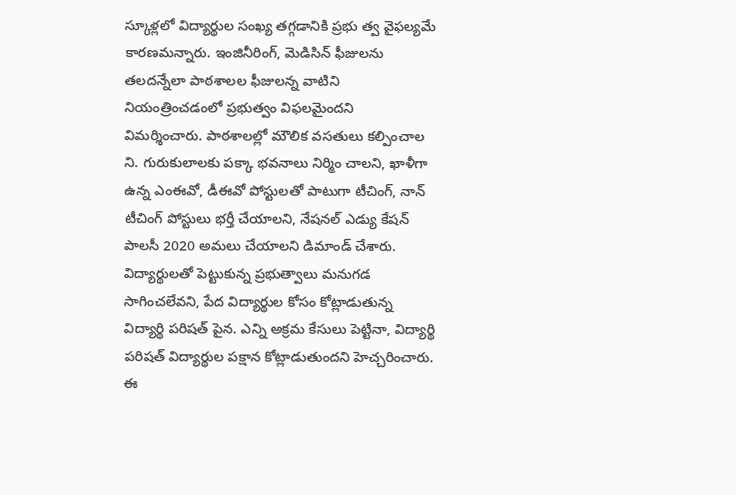స్కూళ్లలో విద్యార్థుల సంఖ్య తగ్గడానికి ప్రభు త్వ వైఫల్యమే కారణమన్నారు. ఇంజినీరింగ్, మెడిసిన్ ఫీజులను తలదన్నేలా పాఠశాలల ఫీజులన్న వాటిని నియంత్రించడంలో ప్రభుత్వం విఫలమైందని విమర్శించారు. పాఠశాలల్లో మౌలిక వసతులు కల్పించాల ని. గురుకులాలకు పక్కా భవనాలు నిర్మిం చాలని, ఖాళీగా ఉన్న ఎంఈవో, డీఈవో పోస్టులతో పాటుగా టీచింగ్, నాన్ టీచింగ్ పోస్టులు భర్తీ చేయాలని, నేషనల్ ఎడ్యు కేషన్ పాలసీ 2020 అమలు చేయాలని డిమాండ్ చేశారు. విద్యార్థులతో పెట్టుకున్న ప్రభుత్వాలు మనుగడ సాగించలేవని, పేద విద్యార్థుల కోసం కోట్లాడుతున్న విద్యార్థి పరిషత్ పైన. ఎన్ని అక్రమ కేసులు పెట్టినా, విద్యార్థి పరిషత్ విద్యార్థుల పక్షాన కోట్లాడుతుందని హెచ్చరించారు. ఈ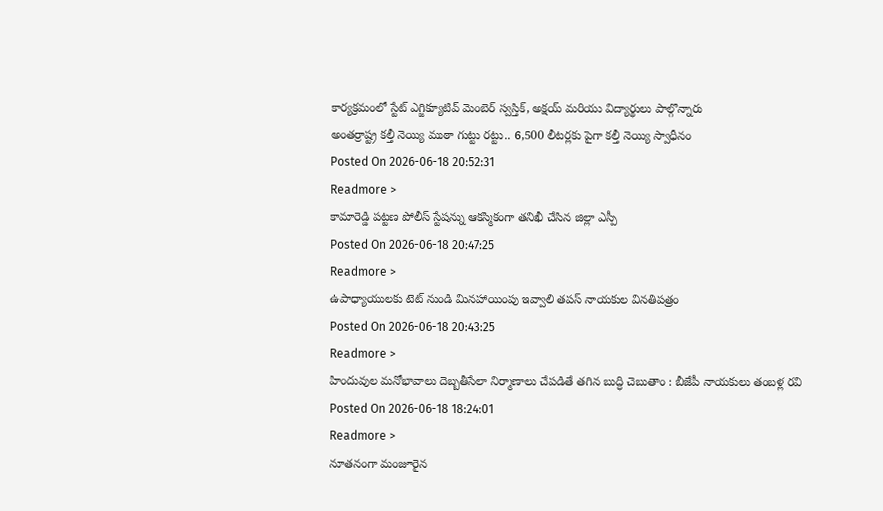కార్యక్రమంలో స్టేట్ ఎగ్జిక్యూటివ్ మెంబెర్ స్వస్తిక్, అక్షయ్ మరియు విద్యార్థులు పాల్గొన్నారు
అంతర్రాష్ట్ర కల్తీ నెయ్యి ముఠా గుట్టు రట్టు.. 6,500 లీటర్లకు పైగా కల్తీ నెయ్యి స్వాధీనం
Posted On 2026-06-18 20:52:31
Readmore >
కామారెడ్డి పట్టణ పోలీస్ స్టేషన్ను ఆకస్మికంగా తనిఖీ చేసిన జిల్లా ఎస్పీ
Posted On 2026-06-18 20:47:25
Readmore >
ఉపాధ్యాయులకు టెట్ నుండి మినహాయింపు ఇవ్వాలి తపస్ నాయకుల వినతిపత్రం
Posted On 2026-06-18 20:43:25
Readmore >
హిందువుల మనోభావాలు దెబ్బతీసేలా నిర్మాణాలు చేపడితే తగిన బుద్ధి చెబుతాం : బీజేపీ నాయకులు తంబళ్ల రవి
Posted On 2026-06-18 18:24:01
Readmore >
నూతనంగా మంజూరైన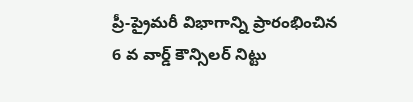ప్రీ-ప్రైమరీ విభాగాన్ని ప్రారంభించిన 6 వ వార్డ్ కౌన్సిలర్ నిట్టు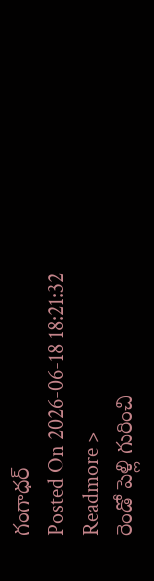గంగాధర్
Posted On 2026-06-18 18:21:32
Readmore >
రెండో పెళ్లి గురించి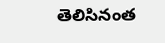తెలిసినంత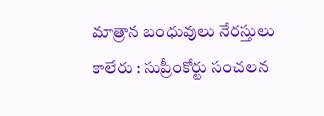మాత్రాన బంధువులు నేరస్తులు కాలేరు : సుప్రీంకోర్టు సంచలన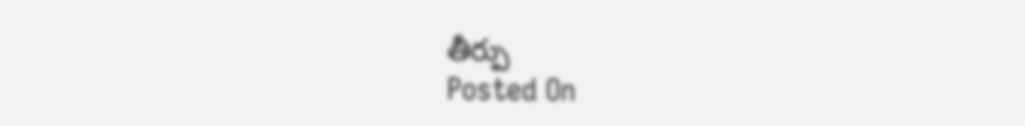తీర్పు
Posted On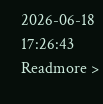2026-06-18 17:26:43
Readmore >